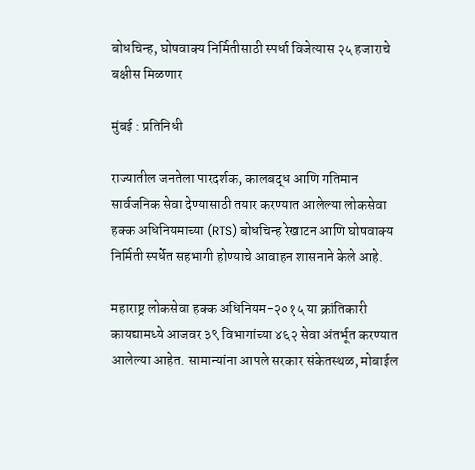बोधचिन्ह, घोषवाक्य निर्मितीसाठी स्पर्धा विजेत्यास २५ हजाराचे बक्षीस मिळणार

मुंबई : प्रतिनिधी

राज्यातील जनतेला पारदर्शक, कालबद्ध आणि गतिमान सार्वजनिक सेवा देण्यासाठी तयार करण्यात आलेल्या लोकसेवा हक्क अधिनियमाच्या (RTS) बोधचिन्ह रेखाटन आणि घोषवाक्य निर्मिती स्पर्धेत सहभागी होण्याचे आवाहन शासनाने केले आहे.

महाराष्ट्र लोकसेवा हक्क अधिनियम-२०१५ या क्रांतिकारी कायद्यामध्ये आजवर ३९ विभागांच्या ४६२ सेवा अंतर्भूत करण्यात आलेल्या आहेत. सामान्यांना आपले सरकार संकेतस्थळ, मोबाईल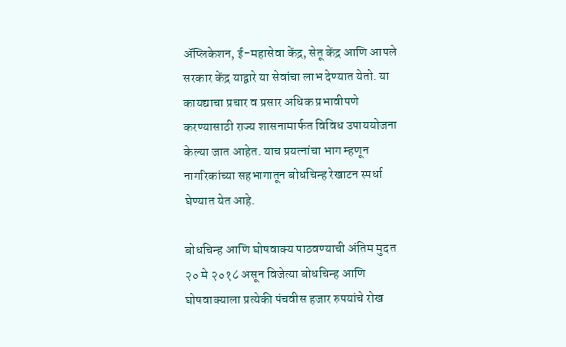ॲप्लिकेशन, ई-महासेवा केंद्र, सेतू केंद्र आणि आपले सरकार केंद्र याद्वारे या सेवांचा लाभ देण्यात येतो. या कायद्याचा प्रचार व प्रसार अधिक प्रभावीपणे करण्यासाठी राज्य शासनामार्फत विविध उपाययोजना केल्या जात आहेत. याच प्रयत्नांचा भाग म्हणून नागरिकांच्या सहभागातून बोधचिन्ह रेखाटन स्पर्धा घेण्यात येत आहे.

बोधचिन्ह आणि घोषवाक्य पाठवण्याची अंतिम मुदत २० मे २०१८ असून विजेत्या बोधचिन्ह आणि घोषवाक्याला प्रत्येकी पंचवीस हजार रुपयांचे रोख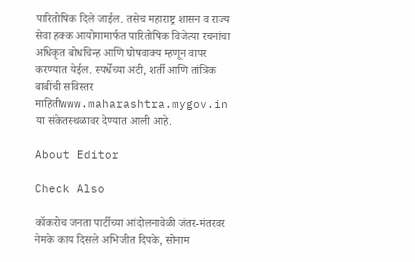पारितोषिक दिले जाईल. तसेच महाराष्ट्र शासन व राज्य सेवा हक्क आयोगामार्फत पारितोषिक विजेत्या रचनांचा अधिकृत बोधचिन्ह आणि घोषवाक्य म्हणून वापर करण्यात येईल. स्पर्धेच्या अटी, शर्ती आणि तांत्रिक बाबींची सविस्तर माहितीwww.maharashtra.mygov.in या संकेतस्थळावर देण्यात आली आहे.

About Editor

Check Also

कॉकरोच जनता पार्टीच्या आंदोलनावेळी जंतर-मंतरवर नेमके काय दिसले अभिजीत दिपके, सोनाम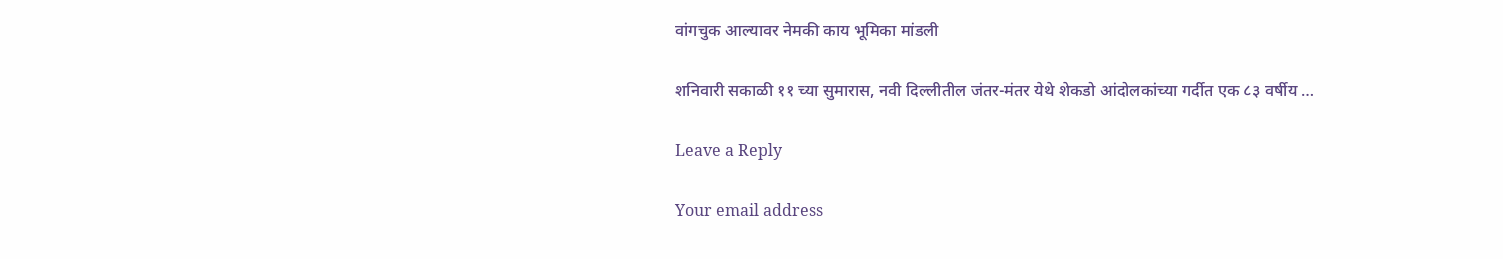वांगचुक आल्यावर नेमकी काय भूमिका मांडली

शनिवारी सकाळी ११ च्या सुमारास, नवी दिल्लीतील जंतर-मंतर येथे शेकडो आंदोलकांच्या गर्दीत एक ८३ वर्षीय …

Leave a Reply

Your email address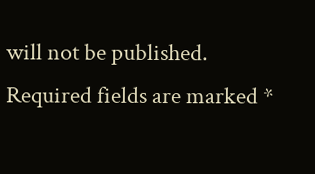will not be published. Required fields are marked *